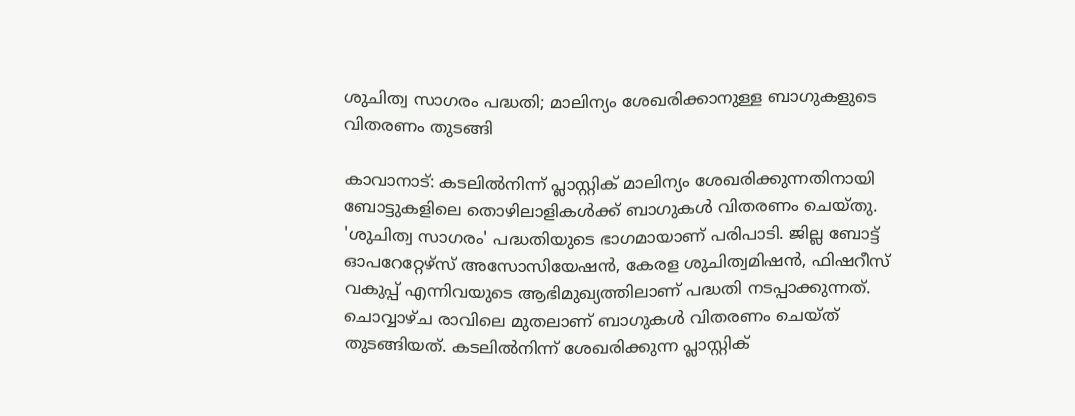ശുചിത്വ സാഗരം പദ്ധതി; മാലിന്യം ശേഖരിക്കാനുള്ള ബാഗുകളുടെ വിതരണം തുടങ്ങി

കാവാനാട്: കടലിൽനിന്ന് പ്ലാസ്റ്റിക് മാലിന്യം ശേഖരിക്കുന്നതിനായി ബോട്ടുകളിലെ തൊഴിലാളികൾക്ക് ബാഗുകൾ വിതരണം ചെയ്തു. 'ശുചിത്വ സാഗരം' പദ്ധതിയുടെ ഭാഗമായാണ് പരിപാടി. ജില്ല ബോട്ട് ഓപറേറ്റേഴ്സ് അസോസിയേഷൻ, കേരള ശുചിത്വമിഷൻ, ഫിഷറീസ് വകുപ്പ് എന്നിവയുടെ ആഭിമുഖ്യത്തിലാണ് പദ്ധതി നടപ്പാക്കുന്നത്. ചൊവ്വാഴ്ച രാവിലെ മുതലാണ് ബാഗുകൾ വിതരണം ചെയ്ത് തുടങ്ങിയത്. കടലിൽനിന്ന് ശേഖരിക്കുന്ന പ്ലാസ്റ്റിക്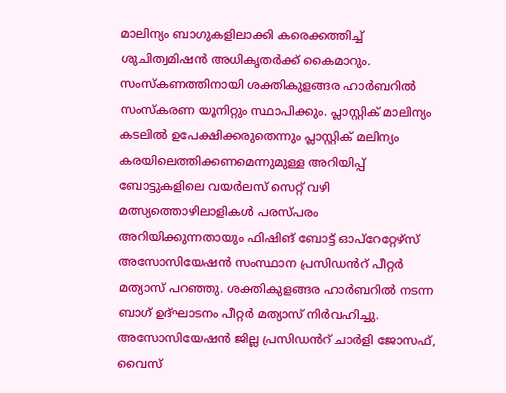മാലിന്യം ബാഗുകളിലാക്കി കരെക്കത്തിച്ച് ശുചിത്വമിഷൻ അധികൃതർക്ക് കൈമാറും. സംസ്കണത്തിനായി ശക്തികുളങ്ങര ഹാർബറിൽ സംസ്കരണ യൂനിറ്റും സ്ഥാപിക്കും. പ്ലാസ്റ്റിക് മാലിന്യം കടലിൽ ഉപേക്ഷിക്കരുതെന്നും പ്ലാസ്റ്റിക് മലിന്യം കരയിലെത്തിക്കണമെന്നുമുള്ള അറിയിപ്പ് ബോട്ടുകളിലെ വയർലസ് സെറ്റ് വഴി മത്സ്യത്തൊഴിലാളികൾ പരസ്പരം അറിയിക്കുന്നതായും ഫിഷിങ് ബോട്ട് ഓപ്റേറ്റേഴ്സ് അസോസിയേഷൻ സംസ്ഥാന പ്രസിഡൻറ് പീറ്റർ മത്യാസ് പറഞ്ഞു. ശക്തികുളങ്ങര ഹാർബറിൽ നടന്ന ബാഗ് ഉദ്ഘാടനം പീറ്റർ മത്യാസ് നിർവഹിച്ചു. അസോസിയേഷൻ ജില്ല പ്രസിഡൻറ് ചാർളി ജോസഫ്, വൈസ്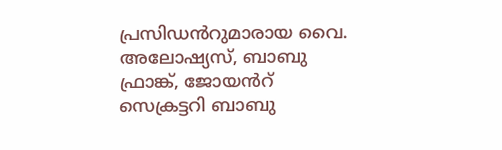പ്രസിഡൻറുമാരായ വൈ. അലോഷ്യസ്, ബാബു ഫ്രാങ്ക്, ജോയൻറ് സെക്രട്ടറി ബാബു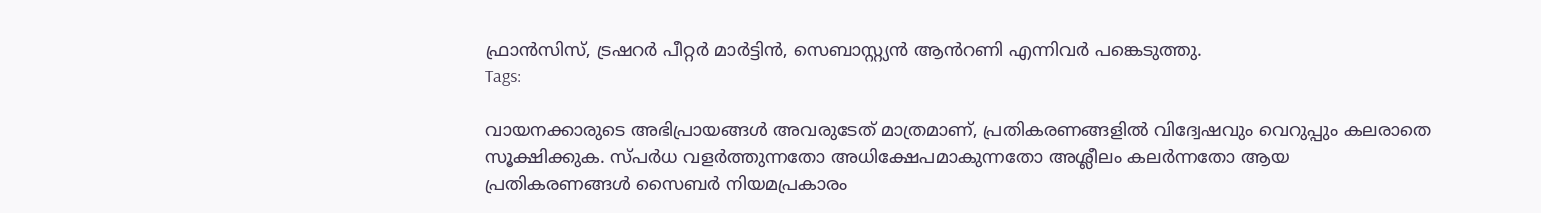ഫ്രാൻസിസ്, ട്രഷറർ പീറ്റർ മാർട്ടിൻ, സെബാസ്റ്റ്യൻ ആൻറണി എന്നിവർ പങ്കെടുത്തു.
Tags:

വായനക്കാരുടെ അഭിപ്രായങ്ങള്‍ അവരുടേത് മാത്രമാണ്, പ്രതികരണങ്ങളിൽ വിദ്വേഷവും വെറുപ്പും കലരാതെ സൂക്ഷിക്കുക. സ്പർധ വളർത്തുന്നതോ അധിക്ഷേപമാകുന്നതോ അശ്ലീലം കലർന്നതോ ആയ പ്രതികരണങ്ങൾ സൈബർ നിയമപ്രകാരം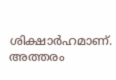ശിക്ഷാർഹമാണ്. അത്തരം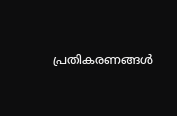പ്രതികരണങ്ങൾ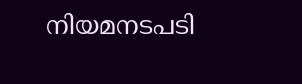നിയമനടപടി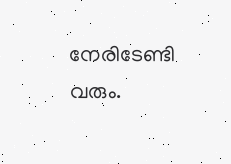നേരിടേണ്ടി വരും.